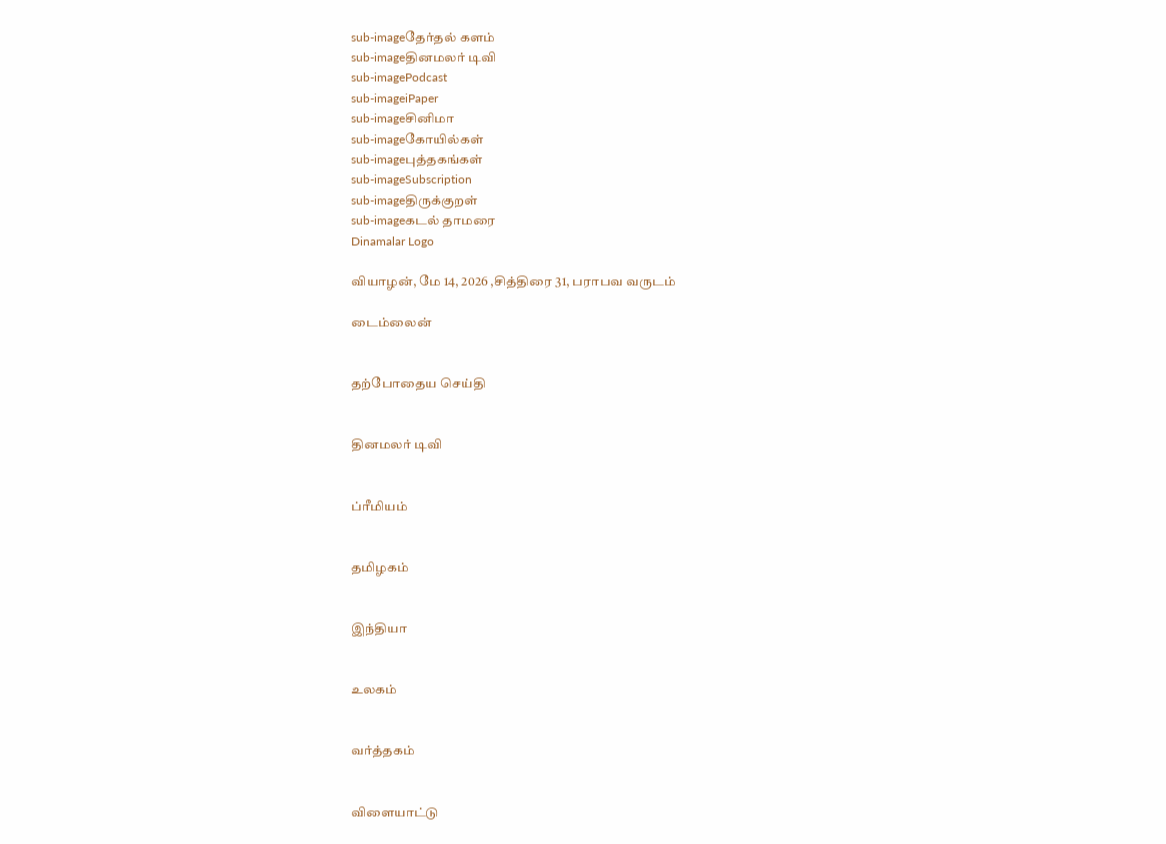sub-imageதேர்தல் களம்
sub-imageதினமலர் டிவி
sub-imagePodcast
sub-imageiPaper
sub-imageசினிமா
sub-imageகோயில்கள்
sub-imageபுத்தகங்கள்
sub-imageSubscription
sub-imageதிருக்குறள்
sub-imageகடல் தாமரை
Dinamalar Logo

வியாழன், மே 14, 2026 ,சித்திரை 31, பராபவ வருடம்

டைம்லைன்


தற்போதைய செய்தி


தினமலர் டிவி


ப்ரீமியம்


தமிழகம்


இந்தியா


உலகம்


வர்த்தகம்


விளையாட்டு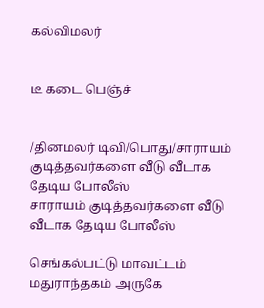கல்விமலர்


டீ கடை பெஞ்ச்


/தினமலர் டிவி/பொது/சாராயம் குடித்தவர்களை வீடு வீடாக தேடிய போலீஸ்
சாராயம் குடித்தவர்களை வீடு வீடாக தேடிய போலீஸ்

செங்கல்பட்டு மாவட்டம் மதுராந்தகம் அருகே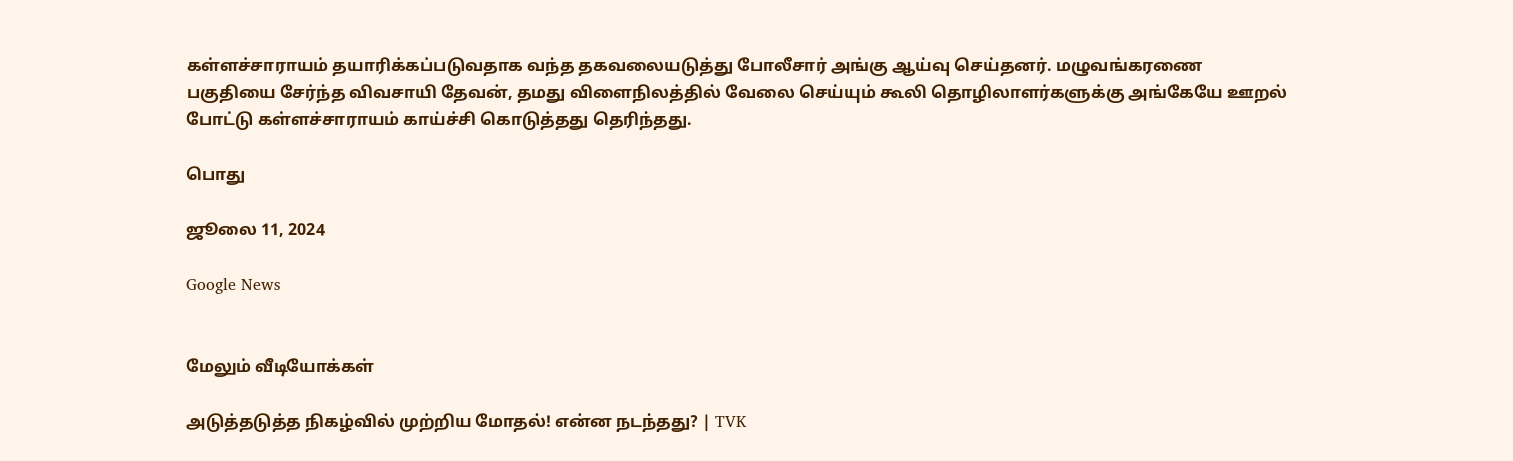கள்ளச்சாராயம் தயாரிக்கப்படுவதாக வந்த தகவலையடுத்து போலீசார் அங்கு ஆய்வு செய்தனர். மழுவங்கரணை பகுதியை சேர்ந்த விவசாயி தேவன், தமது விளைநிலத்தில் வேலை செய்யும் கூலி தொழிலாளர்களுக்கு அங்கேயே ஊறல் போட்டு கள்ளச்சாராயம் காய்ச்சி கொடுத்தது தெரிந்தது.

பொது

ஜூலை 11, 2024

Google News


மேலும் வீடியோக்கள்

அடுத்தடுத்த நிகழ்வில் முற்றிய மோதல்! என்ன நடந்தது? | TVK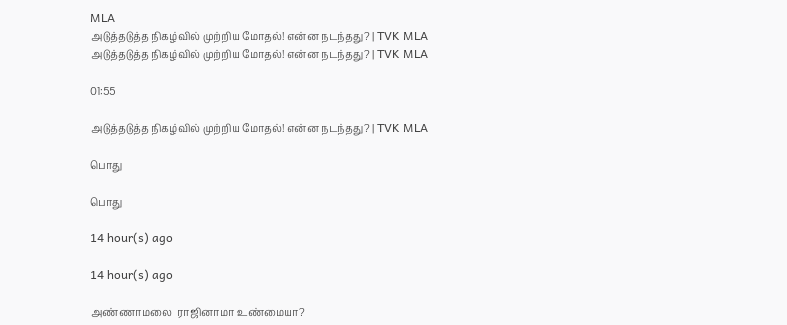MLA
அடுத்தடுத்த நிகழ்வில் முற்றிய மோதல்! என்ன நடந்தது? | TVK MLA
அடுத்தடுத்த நிகழ்வில் முற்றிய மோதல்! என்ன நடந்தது? | TVK MLA

01:55

அடுத்தடுத்த நிகழ்வில் முற்றிய மோதல்! என்ன நடந்தது? | TVK MLA

பொது

பொது

14 hour(s) ago

14 hour(s) ago

அண்ணாமலை  ராஜினாமா உண்மையா?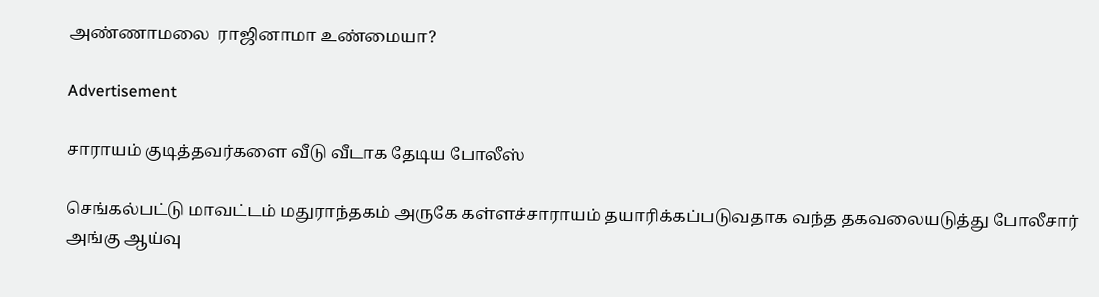அண்ணாமலை  ராஜினாமா உண்மையா?

Advertisement

சாராயம் குடித்தவர்களை வீடு வீடாக தேடிய போலீஸ்

செங்கல்பட்டு மாவட்டம் மதுராந்தகம் அருகே கள்ளச்சாராயம் தயாரிக்கப்படுவதாக வந்த தகவலையடுத்து போலீசார் அங்கு ஆய்வு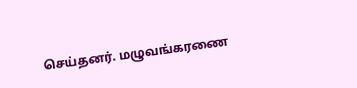செய்தனர். மழுவங்கரணை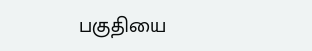பகுதியை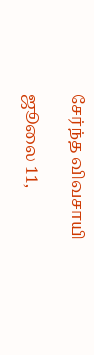சேர்ந்த விவசாயி

ஜூலை 11,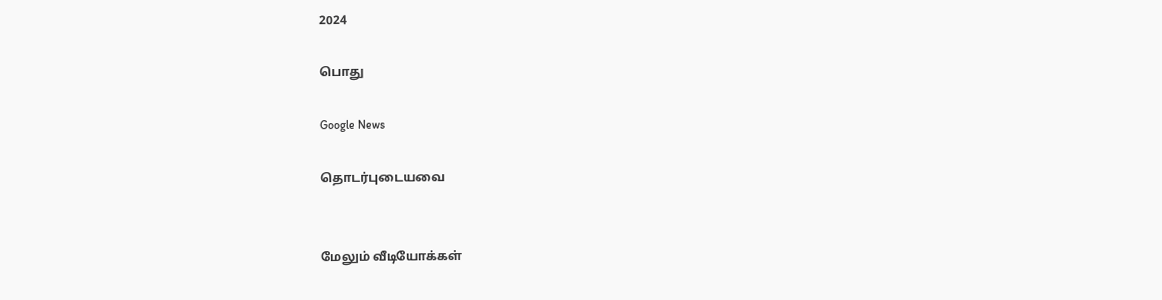2024

பொது

Google News

தொடர்புடையவை


மேலும் வீடியோக்கள்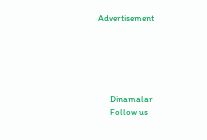Advertisement





      Dinamalar
      Follow us